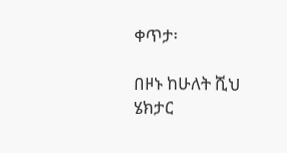ቀጥታ፡

በዞኑ ከሁለት ሺህ ሄክታር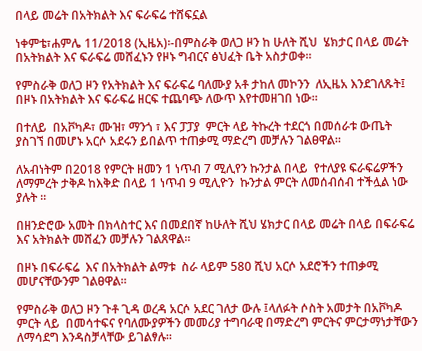በላይ መሬት በአትክልት እና ፍራፍሬ ተሸፍኗል

ነቀምቴ፣ሐምሌ 11/2018 (ኢዜአ)፡-በምስራቅ ወለጋ ዞን ከ ሁለት ሺህ  ሄክታር በላይ መሬት በአትክልት እና ፍራፍሬ መሸፈኑን የዞኑ ግብርና ፅህፈት ቤት አስታወቀ።

የምስራቅ ወለጋ ዞን የአትክልት እና ፍራፍሬ ባለሙያ አቶ ታከለ መኮንን  ለኢዜአ እንደገለጹት፤ በዞኑ በአትክልት እና ፍራፍሬ ዘርፍ ተጨባጭ ለውጥ እየተመዘገበ ነው።

በተለይ  በአቮካዶ፣ ሙዝ፣ ማንጎ ፣ እና ፓፓያ  ምርት ላይ ትኩረት ተደርጎ በመሰራቱ ውጤት ያስገኘ በመሆኑ አርሶ አደሩን ይበልጥ ተጠቃሚ ማድረግ መቻሉን ገልፀዋል።

ለአብነትም በ2018 የምርት ዘመን 1 ነጥብ 7 ሚሊየን ኩንታል በላይ  የተለያዩ ፍራፍሬዎችን ለማምረት ታቅዶ ከእቅድ በላይ 1 ነጥብ 9 ሚሊዮን  ኩንታል ምርት ለመሰብሰብ ተችሏል ነው ያሉት ።

በዘንድሮው አመት በክላስተር እና በመደበኛ ከሁለት ሺህ ሄክታር በላይ መሬት በላይ በፍራፍሬ እና አትክልት መሸፈን መቻሉን ገልጸዋል።

በዞኑ በፍራፍሬ  እና በአትክልት ልማቱ  ስራ ላይም 580 ሺህ አርሶ አደሮችን ተጠቃሚ መሆናቸውንም ገልፀዋል።

የምስራቅ ወለጋ ዞን ጉቶ ጊዳ ወረዳ አርሶ አደር ገለታ ውሉ ፤ላለፉት ሶስት አመታት በአቮካዶ ምርት ላይ  በመሳተፍና የባለሙያዎችን መመሪያ ተግባራዊ በማድረግ ምርትና ምርታማነታቸውን ለማሳደግ እንዳስቻላቸው ይገልፃሉ።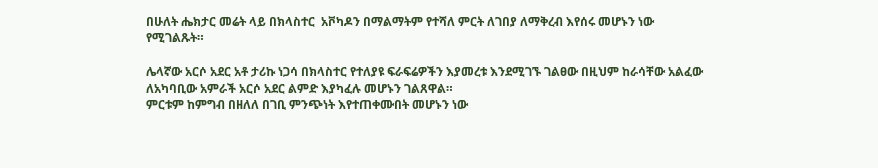በሁለት ሔክታር መሬት ላይ በክላስተር  አቮካዶን በማልማትም የተሻለ ምርት ለገበያ ለማቅረብ እየሰሩ መሆኑን ነው የሚገልጹት።

ሌላኛው አርሶ አደር አቶ ታሪኩ ነጋሳ በክላስተር የተለያዩ ፍራፍሬዎችን እያመረቱ እንደሚገኙ ገልፀው በዚህም ከራሳቸው አልፈው ለአካባቢው አምራች አርሶ አደር ልምድ እያካፈሉ መሆኑን ገልጸዋል።
ምርቱም ከምግብ በዘለለ በገቢ ምንጭነት እየተጠቀሙበት መሆኑን ነው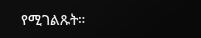የሚገልጹት።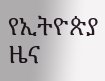የኢትዮጵያ ዜና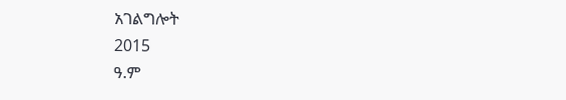አገልግሎት
2015
ዓ.ም